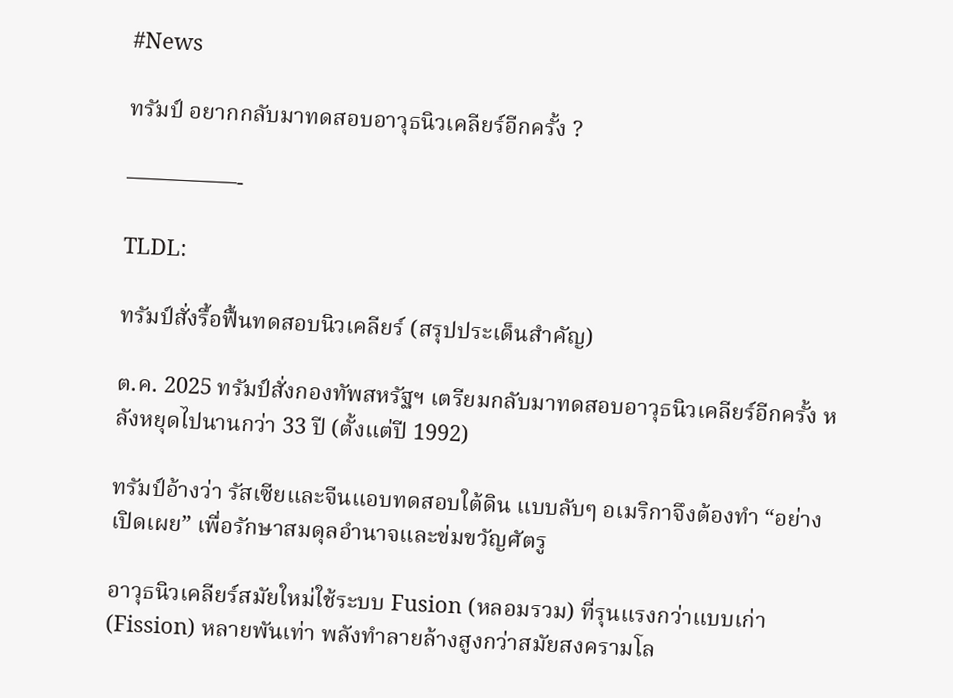#News

ทรัมป์ อยากกลับมาทดสอบอาวุธนิวเคลียร์อีกครั้ง ?

—————-

TLDL:

ทรัมป์สั่งรื้อฟื้นทดสอบนิวเคลียร์ (สรุปประเด็นสำคัญ)

ต.ค. 2025 ทรัมป์สั่งกองทัพสหรัฐฯ เตรียมกลับมาทดสอบอาวุธนิวเคลียร์อีกครั้ง หลังหยุดไปนานกว่า 33 ปี (ตั้งแต่ปี 1992)

ทรัมป์อ้างว่า รัสเซียและจีนแอบทดสอบใต้ดิน แบบลับๆ อเมริกาจึงต้องทำ “อย่างเปิดเผย” เพื่อรักษาสมดุลอำนาจและข่มขวัญศัตรู

อาวุธนิวเคลียร์สมัยใหม่ใช้ระบบ Fusion (หลอมรวม) ที่รุนแรงกว่าแบบเก่า (Fission) หลายพันเท่า พลังทำลายล้างสูงกว่าสมัยสงครามโล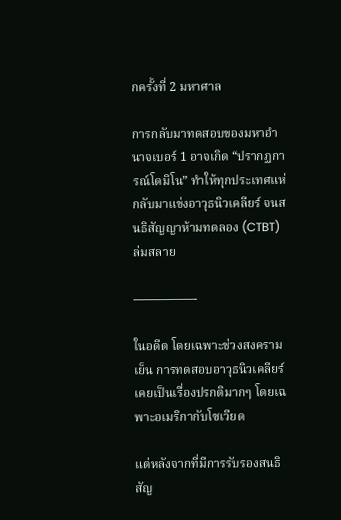กครั้งที่ 2 มหาศาล

การกลับมาทดสอบของมหาอำนาจเบอร์ 1 อาจเกิด “ปรากฏการณ์โดมิโน” ทำให้ทุกประเทศแห่กลับมาแข่งอาวุธนิวเคลียร์ จนสนธิสัญญาห้ามทดลอง (CTBT) ล่มสลาย

—————-

ในอดีต โดยเฉพาะช่วงสงครามเย็น การทดสอบอาวุธนิวเคลียร์เคยเป็นเรื่องปรกติมากๆ โดยเฉพาะอเมริกากับโซเวียด

แต่หลังจากที่มีการรับรองสนธิสัญ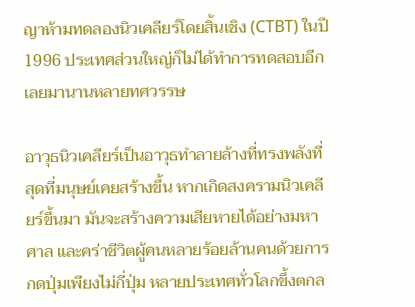ญาห้ามทดลองนิวเคลียร์โดยสิ้นเชิง (CTBT) ในปี 1996 ประเทศส่วนใหญ่ก็ไม่ได้ทำการทดสอบอีกเลยมานานหลายทศวรรษ

อาวุธนิวเคลียร์เป็นอาวุธทำลายล้างที่ทรงพลังที่สุดที่มนุษย์เคยสร้างขึ้น หากเกิดสงครามนิวเคลียร์ขึ้นมา มันจะสร้างความเสียหายได้อย่างมหาศาล และคร่าชีวิตผู้คนหลายร้อยล้านคนด้วยการกดปุ่มเพียงไม่กี่ปุ่ม หลายประเทศทั่วโลกขึ้งตกล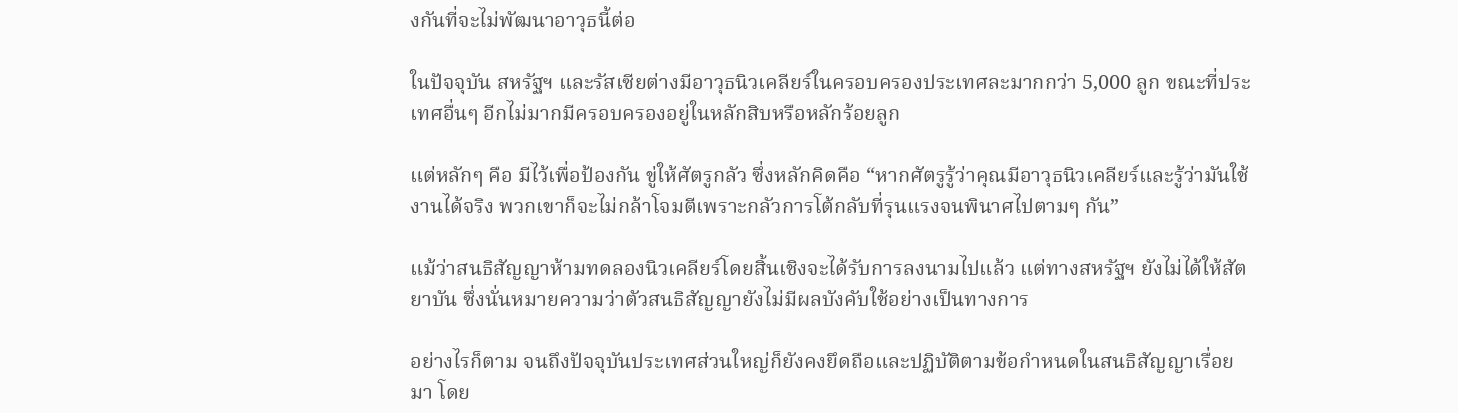งกันที่จะไม่พัฒนาอาวุธนี้ต่อ

ในปัจจุบัน สหรัฐฯ และรัสเซียต่างมีอาวุธนิวเคลียร์ในครอบครองประเทศละมากกว่า 5,000 ลูก ขณะที่ประเทศอื่นๆ อีกไม่มากมีครอบครองอยู่ในหลักสิบหรือหลักร้อยลูก

แต่หลักๆ คือ มีไว้เพื่อป้องกัน ขู่ให้ศัตรูกลัว ซึ่งหลักคิดคือ “หากศัตรูรู้ว่าคุณมีอาวุธนิวเคลียร์และรู้ว่ามันใช้งานได้จริง พวกเขาก็จะไม่กล้าโจมตีเพราะกลัวการโต้กลับที่รุนแรงจนพินาศไปตามๆ กัน”

แม้ว่าสนธิสัญญาห้ามทดลองนิวเคลียร์โดยสิ้นเชิงจะได้รับการลงนามไปแล้ว แต่ทางสหรัฐฯ ยังไม่ได้ให้สัตยาบัน ซึ่งนั่นหมายความว่าตัวสนธิสัญญายังไม่มีผลบังคับใช้อย่างเป็นทางการ

อย่างไรก็ตาม จนถึงปัจจุบันประเทศส่วนใหญ่ก็ยังคงยึดถือและปฏิบัติตามข้อกำหนดในสนธิสัญญาเรื่อยมา โดย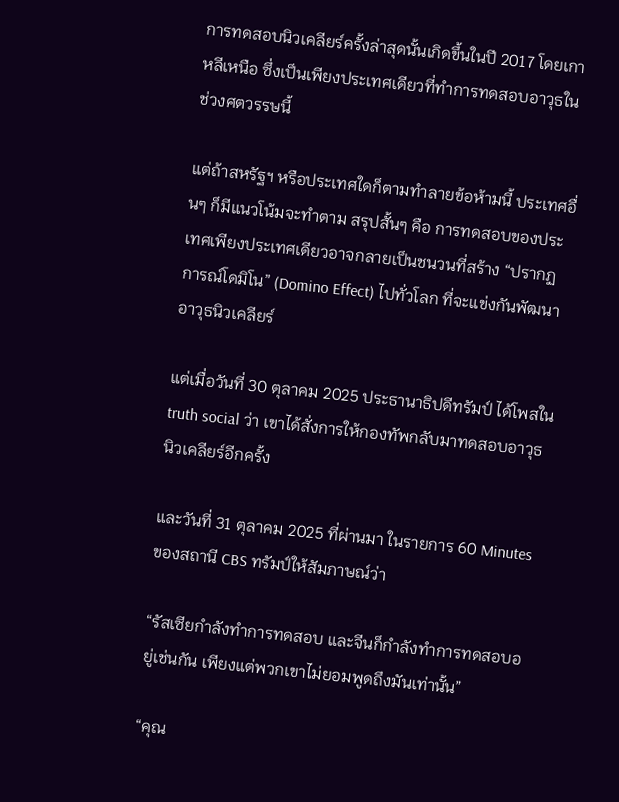การทดสอบนิวเคลียร์ครั้งล่าสุดนั้นเกิดขึ้นในปี 2017 โดยเกาหลีเหนือ ซึ่งเป็นเพียงประเทศเดียวที่ทำการทดสอบอาวุธในช่วงศตวรรษนี้

แต่ถ้าสหรัฐฯ หรือประเทศใดก็ตามทำลายข้อห้ามนี้ ประเทศอื่นๆ ก็มีแนวโน้มจะทำตาม สรุปสั้นๆ คือ การทดสอบของประเทศเพียงประเทศเดียวอาจกลายเป็นชนวนที่สร้าง “ปรากฏการณ์โดมิโน” (Domino Effect) ไปทั่วโลก ที่จะแข่งกันพัฒนาอาวุธนิวเคลียร์

แต่เมื่อวันที่ 30 ตุลาคม 2025 ประธานาธิปดีทรัมป์ ได้โพสใน truth social ว่า เขาได้สั่งการให้กองทัพกลับมาทดสอบอาวุธนิวเคลียร์อีกครั้ง

และวันที่ 31 ตุลาคม 2025 ที่ผ่านมา ในรายการ 60 Minutes ของสถานี CBS ทรัมป์ให้สัมภาษณ์ว่า

“รัสเซียกำลังทำการทดสอบ และจีนก็กำลังทำการทดสอบอยู่เช่นกัน เพียงแต่พวกเขาไม่ยอมพูดถึงมันเท่านั้น”

“คุณ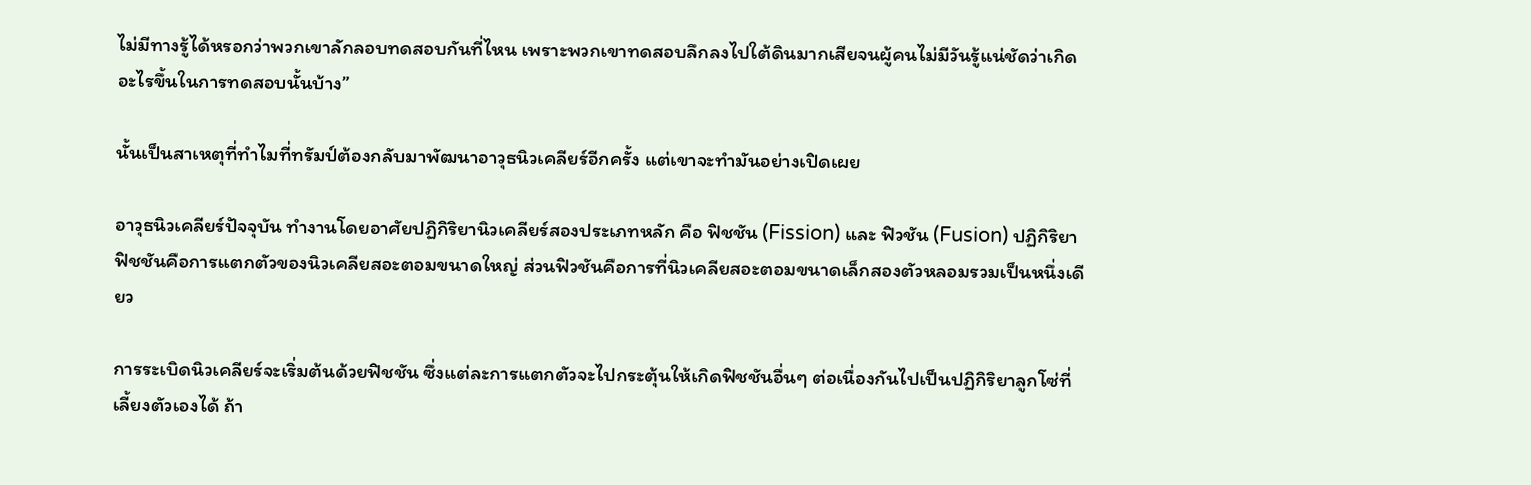ไม่มีทางรู้ได้หรอกว่าพวกเขาลักลอบทดสอบกันที่ไหน เพราะพวกเขาทดสอบลึกลงไปใต้ดินมากเสียจนผู้คนไม่มีวันรู้แน่ชัดว่าเกิดอะไรขึ้นในการทดสอบนั้นบ้าง”

นั้นเป็นสาเหตุที่ทำไมที่ทรัมป์ต้องกลับมาพัฒนาอาวุธนิวเคลียร์อีกครั้ง แต่เขาจะทำมันอย่างเปิดเผย

อาวุธนิวเคลียร์ปัจจุบัน ทำงานโดยอาศัยปฏิกิริยานิวเคลียร์สองประเภทหลัก คือ ฟิชชัน (Fission) และ ฟิวชัน (Fusion) ปฏิกิริยาฟิชชันคือการแตกตัวของนิวเคลียสอะตอมขนาดใหญ่ ส่วนฟิวชันคือการที่นิวเคลียสอะตอมขนาดเล็กสองตัวหลอมรวมเป็นหนึ่งเดียว

การระเบิดนิวเคลียร์จะเริ่มต้นด้วยฟิชชัน ซึ่งแต่ละการแตกตัวจะไปกระตุ้นให้เกิดฟิชชันอื่นๆ ต่อเนื่องกันไปเป็นปฏิกิริยาลูกโซ่ที่เลี้ยงตัวเองได้ ถ้า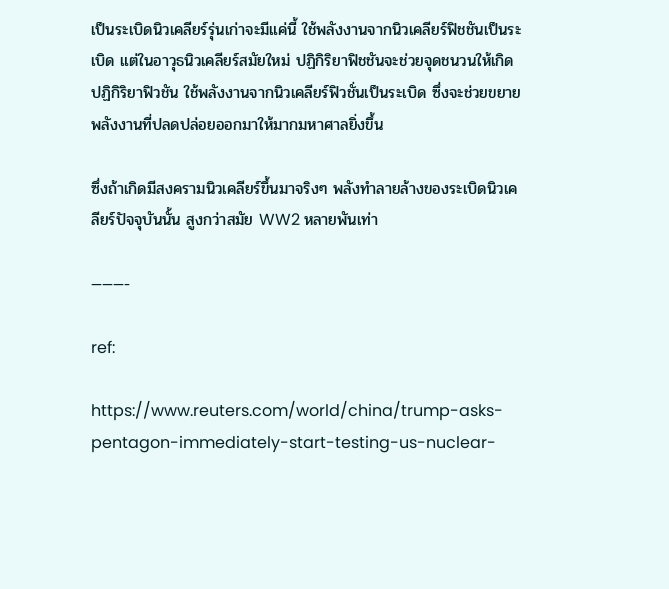เป็นระเบิดนิวเคลียร์รุ่นเก่าจะมีแค่นี้ ใช้พลังงานจากนิวเคลียร์ฟิชชันเป็นระเบิด แต่ในอาวุธนิวเคลียร์สมัยใหม่ ปฏิกิริยาฟิชชันจะช่วยจุดชนวนให้เกิดปฏิกิริยาฟิวชัน ใช้พลังงานจากนิวเคลียร์ฟิวชั่นเป็นระเบิด ซึ่งจะช่วยขยายพลังงานที่ปลดปล่อยออกมาให้มากมหาศาลยิ่งขึ้น

ซึ่งถ้าเกิดมีสงครามนิวเคลียร์ขึ้นมาจริงๆ พลังทำลายล้างของระเบิดนิวเคลียร์ปัจจุบันนั้น สูงกว่าสมัย WW2 หลายพันเท่า

———-

ref:

https://www.reuters.com/world/china/trump-asks-pentagon-immediately-start-testing-us-nuclear-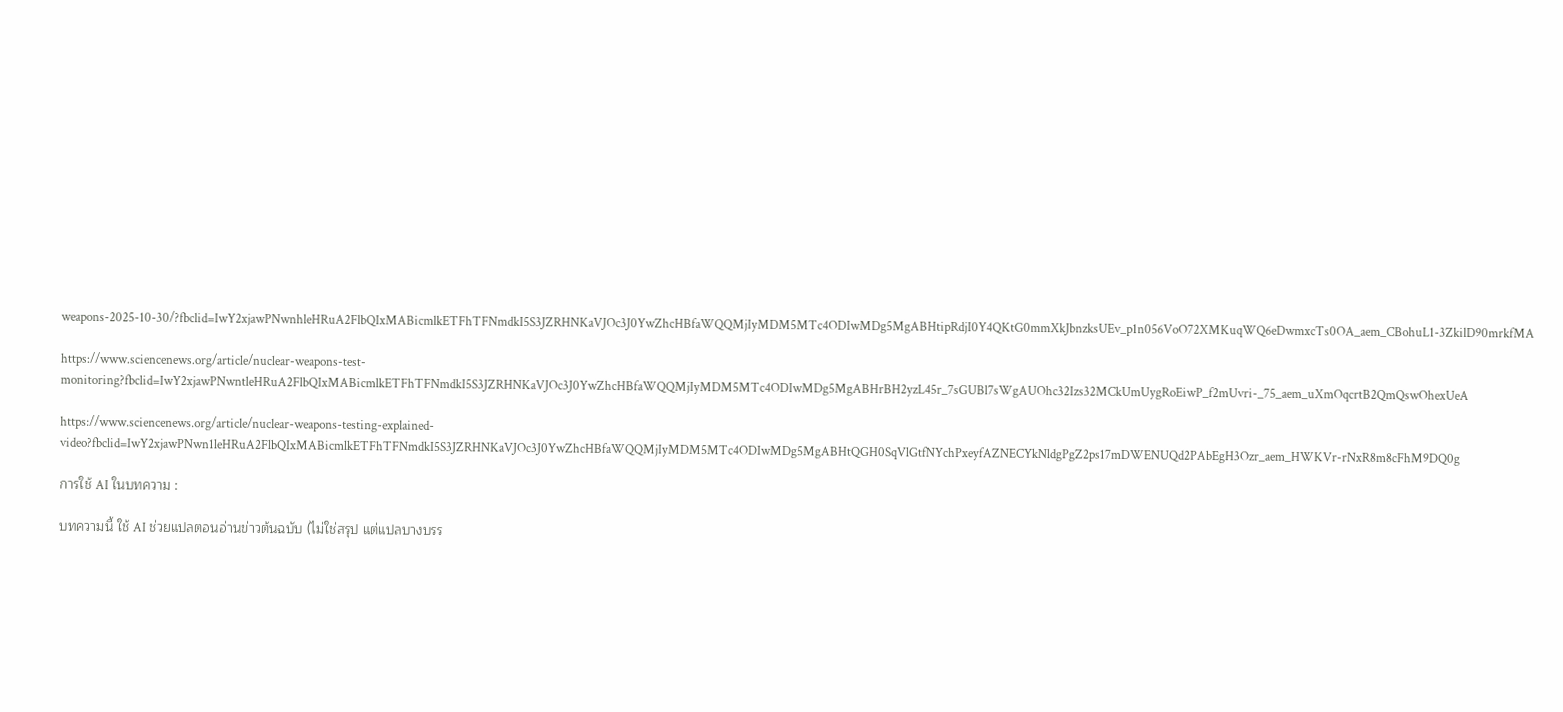weapons-2025-10-30/?fbclid=IwY2xjawPNwnhleHRuA2FlbQIxMABicmlkETFhTFNmdkI5S3JZRHNKaVJOc3J0YwZhcHBfaWQQMjIyMDM5MTc4ODIwMDg5MgABHtipRdjI0Y4QKtG0mmXkJbnzksUEv_p1n056VoO72XMKuqWQ6eDwmxcTs0OA_aem_CBohuL1-3ZkilD90mrkfMA

https://www.sciencenews.org/article/nuclear-weapons-test-monitoring?fbclid=IwY2xjawPNwntleHRuA2FlbQIxMABicmlkETFhTFNmdkI5S3JZRHNKaVJOc3J0YwZhcHBfaWQQMjIyMDM5MTc4ODIwMDg5MgABHrBH2yzL45r_7sGUBl7sWgAUOhc32Izs32MCkUmUygRoEiwP_f2mUvri-_75_aem_uXmOqcrtB2QmQswOhexUeA

https://www.sciencenews.org/article/nuclear-weapons-testing-explained-video?fbclid=IwY2xjawPNwn1leHRuA2FlbQIxMABicmlkETFhTFNmdkI5S3JZRHNKaVJOc3J0YwZhcHBfaWQQMjIyMDM5MTc4ODIwMDg5MgABHtQGH0SqVlGtfNYchPxeyfAZNECYkNldgPgZ2ps17mDWENUQd2PAbEgH3Ozr_aem_HWKVr-rNxR8m8cFhM9DQ0g

การใช้ AI ในบทความ :

บทความนี้ ใช้ AI ช่วยแปลตอนอ่านข่าวต้นฉบับ (ไม่ใช่สรุป แต่แปลบางบรร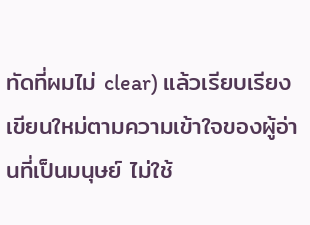ทัดที่ผมไม่ clear) แล้วเรียบเรียงเขียนใหม่ตามความเข้าใจของผู้อ่านที่เป็นมนุษย์ ไม่ใช้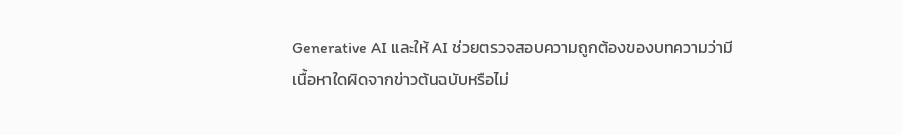Generative AI และให้ AI ช่วยตรวจสอบความถูกต้องของบทความว่ามีเนื้อหาใดผิดจากข่าวต้นฉบับหรือไม่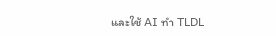และใช้ AI ทำ TLDL